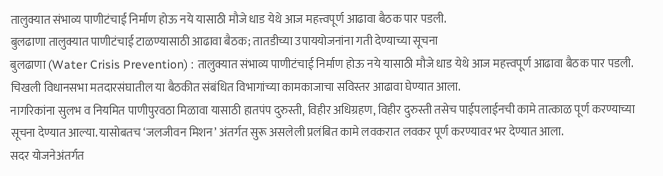तालुक्यात संभाव्य पाणीटंचाई निर्माण होऊ नये यासाठी मौजे धाड येथे आज महत्त्वपूर्ण आढावा बैठक पार पडली.
बुलढाणा तालुक्यात पाणीटंचाई टाळण्यासाठी आढावा बैठक; तातडीच्या उपाययोजनांना गती देण्याच्या सूचना
बुलढाणा (Water Crisis Prevention) : तालुक्यात संभाव्य पाणीटंचाई निर्माण होऊ नये यासाठी मौजे धाड येथे आज महत्त्वपूर्ण आढावा बैठक पार पडली. चिखली विधानसभा मतदारसंघातील या बैठकीत संबंधित विभागांच्या कामकाजाचा सविस्तर आढावा घेण्यात आला.
नागरिकांना सुलभ व नियमित पाणीपुरवठा मिळावा यासाठी हातपंप दुरुस्ती, विहीर अधिग्रहण, विहीर दुरुस्ती तसेच पाईपलाईनची कामे तात्काळ पूर्ण करण्याच्या सूचना देण्यात आल्या. यासोबतच ‘जलजीवन मिशन’ अंतर्गत सुरू असलेली प्रलंबित कामे लवकरात लवकर पूर्ण करण्यावर भर देण्यात आला.
सदर योजनेअंतर्गत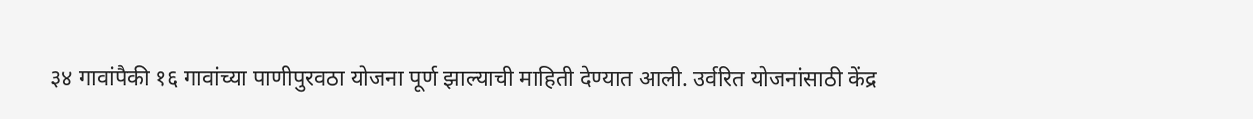३४ गावांपैकी १६ गावांच्या पाणीपुरवठा योजना पूर्ण झाल्याची माहिती देण्यात आली. उर्वरित योजनांसाठी केंद्र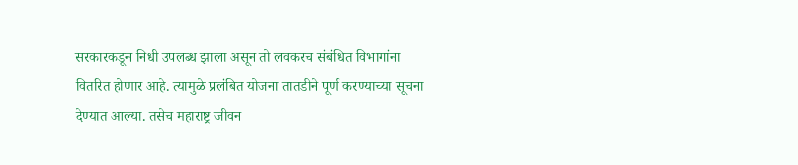सरकारकडून निधी उपलब्ध झाला असून तो लवकरच संबंधित विभागांना वितरित होणार आहे. त्यामुळे प्रलंबित योजना तातडीने पूर्ण करण्याच्या सूचना देण्यात आल्या. तसेच महाराष्ट्र जीवन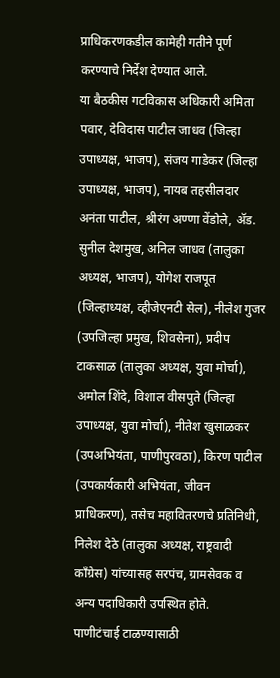प्राधिकरणकडील कामेही गतीने पूर्ण करण्याचे निर्देश देण्यात आले.
या बैठकीस गटविकास अधिकारी अमिता पवार, देविदास पाटील जाधव (जिल्हा उपाध्यक्ष, भाजप), संजय गाडेकर (जिल्हा उपाध्यक्ष, भाजप), नायब तहसीलदार अनंता पाटील, श्रीरंग अण्णा वेंडोले, ॲड. सुनील देशमुख, अनिल जाधव (तालुका अध्यक्ष, भाजप), योगेश राजपूत (जिल्हाध्यक्ष, व्हीजेएनटी सेल), नीलेश गुजर (उपजिल्हा प्रमुख, शिवसेना), प्रदीप टाकसाळ (तालुका अध्यक्ष, युवा मोर्चा), अमोल शिंदे, विशाल वीसपुते (जिल्हा उपाध्यक्ष, युवा मोर्चा), नीतेश खुसाळकर (उपअभियंता, पाणीपुरवठा), किरण पाटील (उपकार्यकारी अभियंता, जीवन प्राधिकरण), तसेच महावितरणचे प्रतिनिधी, निलेश देठे (तालुका अध्यक्ष, राष्ट्रवादी काँग्रेस) यांच्यासह सरपंच, ग्रामसेवक व अन्य पदाधिकारी उपस्थित होते.
पाणीटंचाई टाळण्यासाठी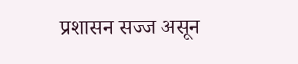प्रशासन सज्ज असून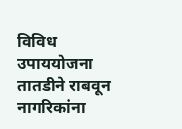विविध उपाययोजना तातडीने राबवून नागरिकांना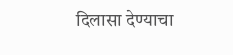दिलासा देण्याचा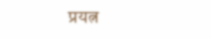प्रयत्न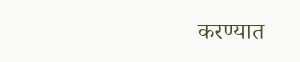करण्यात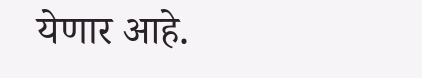येणार आहे.